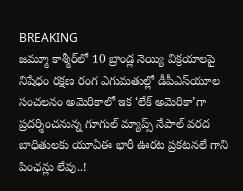BREAKING
జమ్మూ కాశ్మీర్‌లో 10 బ్రాండ్ల నెయ్యి విక్రయాలపై నిషేధం రక్షణ రంగ ఎగుమతుల్లో డీపీఎస్‌యూల సంచలనం అమెరికాలో ఇక ‘లేక్ అమెరికా’గా ప్రదర్శించనున్న గూగుల్ మ్యాప్స్ నేపాల్ వరద బాధితులకు యూఏఈ భారీ ఊరట ప్రకటనలే గాని పింఛన్లు లేవు..!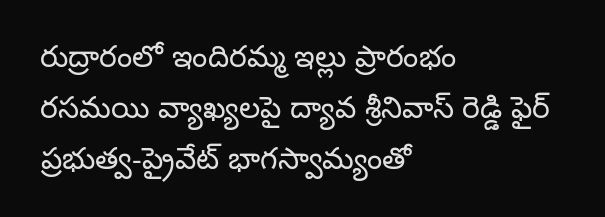రుద్రారంలో ఇందిరమ్మ ఇల్లు ప్రారంభం రసమయి వ్యాఖ్యలపై ద్యావ శ్రీనివాస్ రెడ్డి ఫైర్ ప్రభుత్వ-ప్రైవేట్ భాగస్వామ్యంతో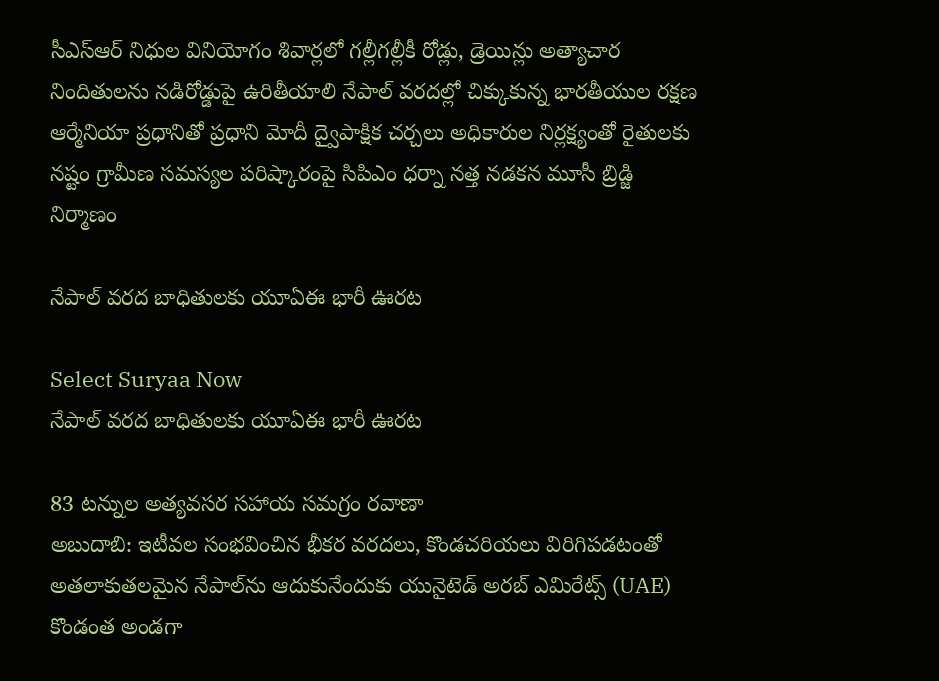సీఎస్‌ఆర్ నిధుల వినియోగం శివార్లలో గల్లీగల్లీకీ రోడ్లు, డ్రెయిన్లు అత్యాచార నిందితులను నడిరోడ్డుపై ఉరితీయాలి నేపాల్ వరదల్లో చిక్కుకున్న భారతీయుల రక్షణ ఆర్మేనియా ప్రధానితో ప్రధాని మోదీ ద్వైపాక్షిక చర్చలు అధికారుల నిర్లక్ష్యంతో రైతులకు నష్టం గ్రామీణ సమస్యల పరిష్కారంపై సిపిఎం ధర్నా నత్త నడకన మూసీ బ్రిడ్జి నిర్మాణం

నేపాల్ వరద బాధితులకు యూఏఈ భారీ ఊరట

Select Suryaa Now
నేపాల్ వరద బాధితులకు యూఏఈ భారీ ఊరట

83 టన్నుల అత్యవసర సహాయ సమగ్రం రవాణా
అబుదాబి: ఇటీవల సంభవించిన భీకర వరదలు, కొండచరియలు విరిగిపడటంతో అతలాకుతలమైన నేపాల్‌ను ఆదుకునేందుకు యునైటెడ్ అరబ్ ఎమిరేట్స్ (UAE) కొండంత అండగా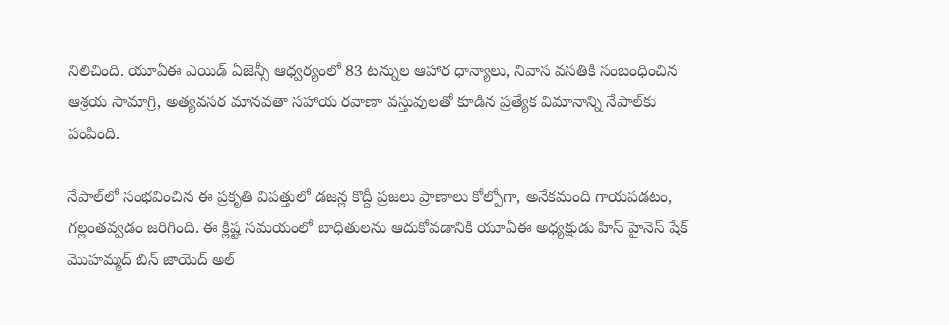నిలిచింది. యూఏఈ ఎయిడ్ ఏజెన్సీ ఆధ్వర్యంలో 83 టన్నుల ఆహార ధాన్యాలు, నివాస వసతికి సంబంధించిన ఆశ్రయ సామాగ్రి, అత్యవసర మానవతా సహాయ రవాణా వస్తువులతో కూడిన ప్రత్యేక విమానాన్ని నేపాల్‌కు పంపింది.

నేపాల్‌లో సంభవించిన ఈ ప్రకృతి విపత్తులో డజన్ల కొద్దీ ప్రజలు ప్రాణాలు కోల్పోగా, అనేకమంది గాయపడటం, గల్లంతవ్వడం జరిగింది. ఈ క్లిష్ట సమయంలో బాధితులను ఆదుకోవడానికి యూఏఈ అధ్యక్షుడు హిస్ హైనెస్ షేక్ మొహమ్మద్ బిన్ జాయెద్ అల్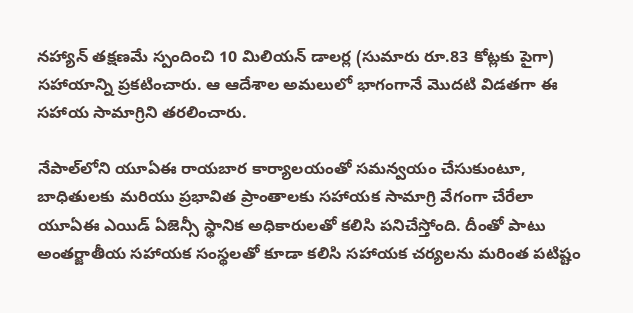నహ్యాన్ తక్షణమే స్పందించి 10 మిలియన్ డాలర్ల (సుమారు రూ.83 కోట్లకు పైగా) సహాయాన్ని ప్రకటించారు. ఆ ఆదేశాల అమలులో భాగంగానే మొదటి విడతగా ఈ సహాయ సామాగ్రిని తరలించారు.

నేపాల్‌లోని యూఏఈ రాయబార కార్యాలయంతో సమన్వయం చేసుకుంటూ, బాధితులకు మరియు ప్రభావిత ప్రాంతాలకు సహాయక సామాగ్రి వేగంగా చేరేలా యూఏఈ ఎయిడ్ ఏజెన్సీ స్థానిక అధికారులతో కలిసి పనిచేస్తోంది. దీంతో పాటు అంతర్జాతీయ సహాయక సంస్థలతో కూడా కలిసి సహాయక చర్యలను మరింత పటిష్టం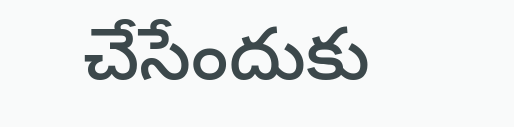చేసేందుకు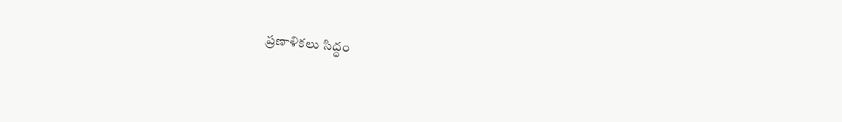ప్రణాళికలు సిద్ధం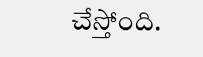చేస్తోంది.